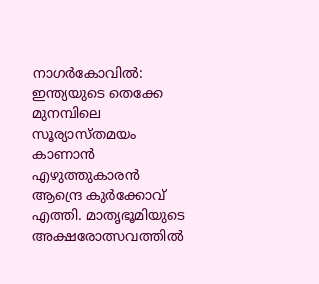നാഗര്‍കോവില്‍: ഇന്ത്യയുടെ തെക്കേ മുനമ്പിലെ സൂര്യാസ്തമയം കാണാന്‍ എഴുത്തുകാരന്‍ ആന്ദ്രെ കുര്‍ക്കോവ് എത്തി. മാതൃഭൂമിയുടെ അക്ഷരോത്സവത്തില്‍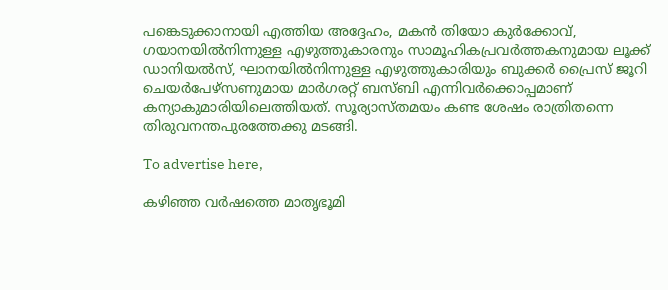പങ്കെടുക്കാനായി എത്തിയ അദ്ദേഹം, മകന്‍ തിയോ കുര്‍ക്കോവ്, ഗയാനയില്‍നിന്നുള്ള എഴുത്തുകാരനും സാമൂഹികപ്രവര്‍ത്തകനുമായ ലൂക്ക് ഡാനിയല്‍സ്, ഘാനയില്‍നിന്നുള്ള എഴുത്തുകാരിയും ബുക്കര്‍ പ്രൈസ് ജൂറി ചെയര്‍പേഴ്സണുമായ മാര്‍ഗരറ്റ് ബസ്ബി എന്നിവര്‍ക്കൊപ്പമാണ് കന്യാകുമാരിയിലെത്തിയത്. സൂര്യാസ്തമയം കണ്ട ശേഷം രാത്രിതന്നെ തിരുവനന്തപുരത്തേക്കു മടങ്ങി.

To advertise here,

കഴിഞ്ഞ വര്‍ഷത്തെ മാതൃഭൂമി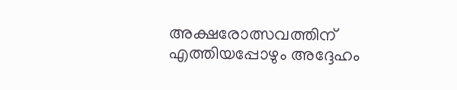അക്ഷരോത്സവത്തിന് എത്തിയപ്പോഴും അദ്ദേഹം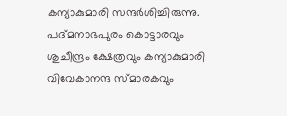കന്യാകുമാരി സന്ദര്‍ശിച്ചിരുന്നു. പദ്മനാഭപുരം കൊട്ടാരവും ശുചീന്ദ്രം ക്ഷേത്രവും കന്യാകുമാരി വിവേകാനന്ദ സ്മാരകവും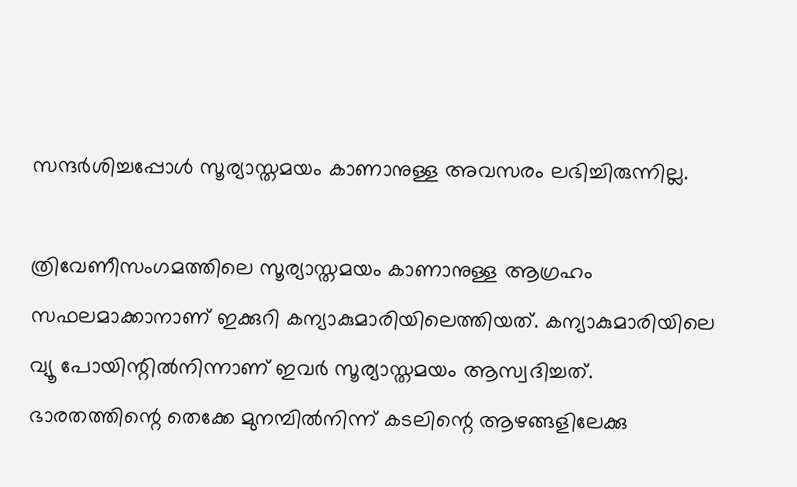സന്ദര്‍ശിച്ചപ്പോള്‍ സൂര്യാസ്തമയം കാണാനുള്ള അവസരം ലഭിച്ചിരുന്നില്ല.

ത്രിവേണീസംഗമത്തിലെ സൂര്യാസ്തമയം കാണാനുള്ള ആഗ്രഹം സഫലമാക്കാനാണ് ഇക്കുറി കന്യാകുമാരിയിലെത്തിയത്. കന്യാകുമാരിയിലെ വ്യൂ പോയിന്റില്‍നിന്നാണ് ഇവര്‍ സൂര്യാസ്തമയം ആസ്വദിച്ചത്. ഭാരതത്തിന്റെ തെക്കേ മുനമ്പില്‍നിന്ന് കടലിന്റെ ആഴങ്ങളിലേക്കു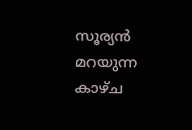സൂര്യന്‍ മറയുന്ന കാഴ്ച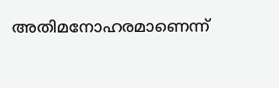അതിമനോഹരമാണെന്ന്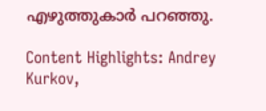എഴുത്തുകാര്‍ പറഞ്ഞു.

Content Highlights: Andrey Kurkov,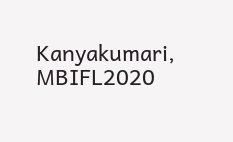Kanyakumari, MBIFL2020